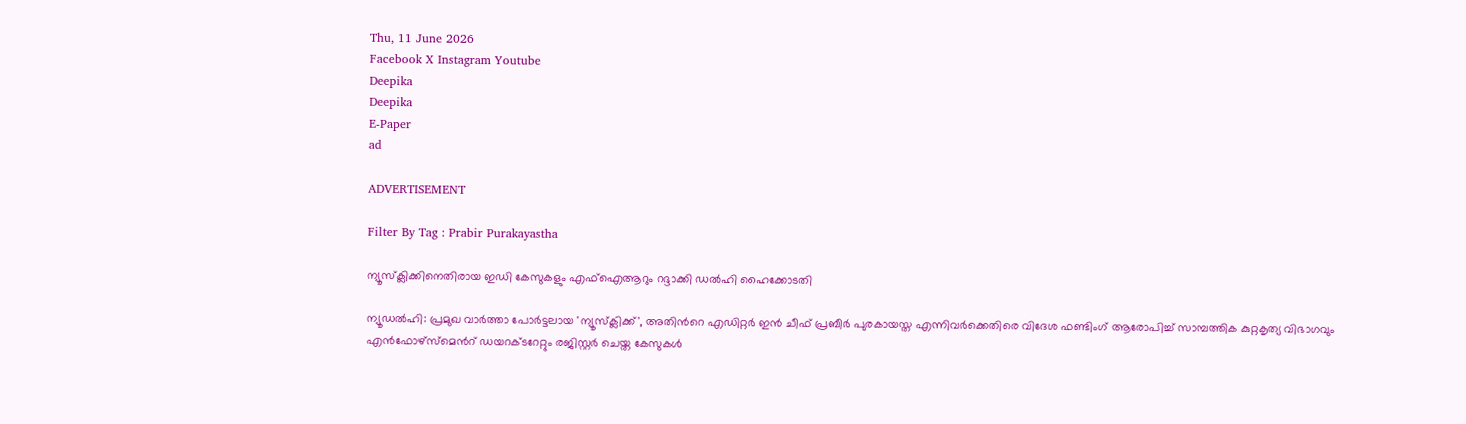Thu, 11 June 2026
Facebook X Instagram Youtube
Deepika
Deepika
E-Paper
ad

ADVERTISEMENT

Filter By Tag : Prabir Purakayastha

ന്യൂസ്‌ക്ലിക്കിനെതിരായ ഇഡി കേസുകളും എഫ്ഐആറും റദ്ദാക്കി ഡൽഹി ഹൈക്കോടതി

ന്യൂഡൽഹി: പ്രമുഖ വാർത്താ പോർട്ടലായ 'ന്യൂസ്‌ക്ലിക്ക്', അതിന്‍റെ എഡിറ്റർ ഇൻ ചീഫ് പ്രബീർ പുരകായസ്ത എന്നിവർക്കെതിരെ വിദേശ ഫണ്ടിംഗ് ആരോപിച്ച് സാമ്പത്തിക കുറ്റകൃത്യ വിഭാഗവും എൻഫോഴ്‌സ്‌മെന്‍റ് ഡയറക്ടറേറ്റും രജിസ്റ്റർ ചെയ്ത കേസുകൾ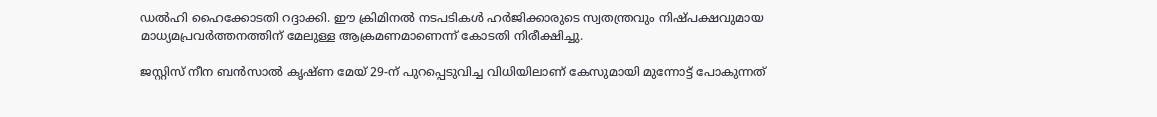ഡൽഹി ഹൈക്കോടതി റദ്ദാക്കി. ഈ ക്രിമിനൽ നടപടികൾ ഹർജിക്കാരുടെ സ്വതന്ത്രവും നിഷ്പക്ഷവുമായ മാധ്യമപ്രവർത്തനത്തിന് മേലുള്ള ആക്രമണമാണെന്ന് കോടതി നിരീക്ഷിച്ചു.

ജസ്റ്റിസ് നീന ബൻസാൽ കൃഷ്ണ മേയ് 29-ന് പുറപ്പെടുവിച്ച വിധിയിലാണ് കേസുമായി മുന്നോട്ട് പോകുന്നത്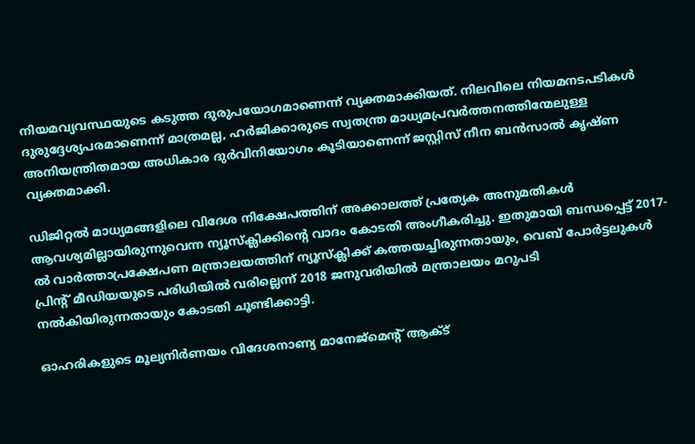നിയമവ്യവസ്ഥയുടെ കടുത്ത ദുരുപയോഗമാണെന്ന് വ്യക്തമാക്കിയത്. നിലവിലെ നിയമനടപടികൾ ദുരുദ്ദേശ്യപരമാണെന്ന് മാത്രമല്ല, ഹർജിക്കാരുടെ സ്വതന്ത്ര മാധ്യമപ്രവർത്തനത്തിന്മേലുള്ള അനിയന്ത്രിതമായ അധികാര ദുർവിനിയോഗം കൂടിയാണെന്ന് ജസ്റ്റിസ് നീന ബൻസാൽ കൃഷ്ണ വ്യക്തമാക്കി.

ഡിജിറ്റൽ മാധ്യമങ്ങളിലെ വിദേശ നിക്ഷേപത്തിന് അക്കാലത്ത് പ്രത്യേക അനുമതികൾ ആവശ്യമില്ലായിരുന്നുവെന്ന ന്യൂസ്‌ക്ലിക്കിന്‍റെ വാദം കോടതി അംഗീകരിച്ചു. ഇതുമായി ബന്ധപ്പെട്ട് 2017-ൽ വാർത്താപ്രക്ഷേപണ മന്ത്രാലയത്തിന് ന്യൂസ്‌ക്ലിക്ക് കത്തയച്ചിരുന്നതായും, വെബ് പോർട്ടലുകൾ പ്രിന്‍റ് മീഡിയയുടെ പരിധിയിൽ വരില്ലെന്ന് 2018 ജനുവരിയിൽ മന്ത്രാലയം മറുപടി നൽകിയിരുന്നതായും കോടതി ചൂണ്ടിക്കാട്ടി.

ഓഹരികളുടെ മൂല്യനിർണയം വിദേശനാണ്യ മാനേജ്‌മെന്‍റ് ആക്ട്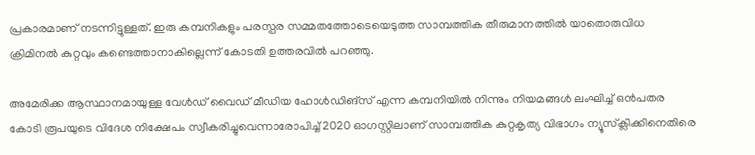പ്രകാരമാണ് നടന്നിട്ടുള്ളത്. ഇരു കമ്പനികളും പരസ്പര സമ്മതത്തോടെയെടുത്ത സാമ്പത്തിക തീരുമാനത്തിൽ യാതൊരുവിധ ക്രിമിനൽ കുറ്റവും കണ്ടെത്താനാകില്ലെന്ന് കോടതി ഉത്തരവിൽ പറഞ്ഞു.

അമേരിക്ക ആസ്ഥാനമായുള്ള വേൾഡ് വൈഡ് മീഡിയ ഹോൾഡിങ്സ് എന്ന കമ്പനിയിൽ നിന്നും നിയമങ്ങൾ ലംഘിച്ച് ഒൻപതര കോടി രൂപയുടെ വിദേശ നിക്ഷേപം സ്വീകരിച്ചുവെന്നാരോപിച്ച് 2020 ഓഗസ്റ്റിലാണ് സാമ്പത്തിക കുറ്റകൃത്യ വിഭാഗം ന്യൂസ്‌ക്ലിക്കിനെതിരെ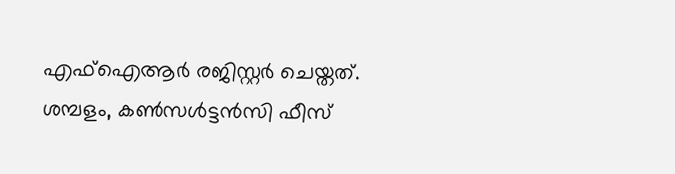എഫ്ഐആർ രജിസ്റ്റർ ചെയ്തത്. ശമ്പളം, കൺസൾട്ടൻസി ഫീസ്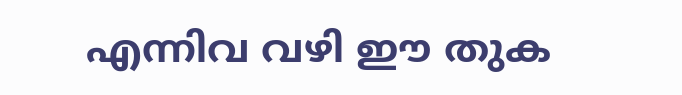എന്നിവ വഴി ഈ തുക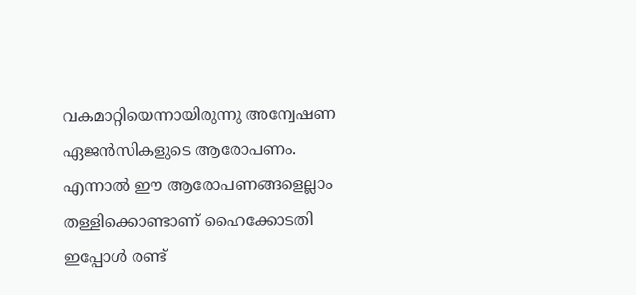വകമാറ്റിയെന്നായിരുന്നു അന്വേഷണ ഏജൻസികളുടെ ആരോപണം. എന്നാൽ ഈ ആരോപണങ്ങളെല്ലാം തള്ളിക്കൊണ്ടാണ് ഹൈക്കോടതി ഇപ്പോൾ രണ്ട്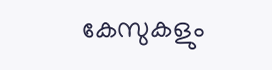കേസുകളും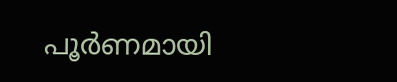പൂർണമായി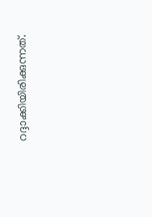റദ്ദാക്കിയിരിക്കുന്നത്.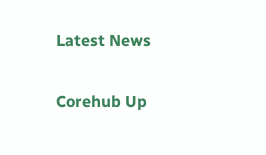Latest News

Corehub Up